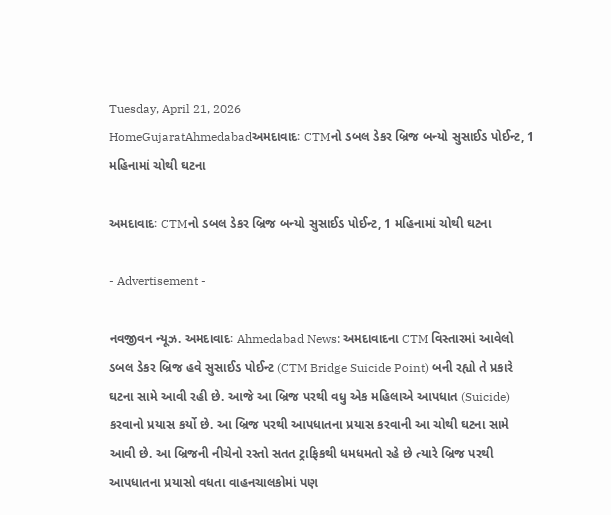Tuesday, April 21, 2026
HomeGujaratAhmedabadઅમદાવાદઃ CTMનો ડબલ ડેકર બ્રિજ બન્યો સુસાઈડ પોઈન્ટ, 1 મહિનામાં ચોથી ઘટના

અમદાવાદઃ CTMનો ડબલ ડેકર બ્રિજ બન્યો સુસાઈડ પોઈન્ટ, 1 મહિનામાં ચોથી ઘટના

- Advertisement -

નવજીવન ન્યૂઝ. અમદાવાદઃ Ahmedabad News: અમદાવાદના CTM વિસ્તારમાં આવેલો ડબલ ડેકર બ્રિજ હવે સુસાઈડ પોઈન્ટ (CTM Bridge Suicide Point) બની રહ્યો તે પ્રકારે ઘટના સામે આવી રહી છે. આજે આ બ્રિજ પરથી વધુ એક મહિલાએ આપધાત (Suicide) કરવાનો પ્રયાસ કર્યો છે. આ બ્રિજ પરથી આપધાતના પ્રયાસ કરવાની આ ચોથી ઘટના સામે આવી છે. આ બ્રિજની નીચેનો રસ્તો સતત ટ્રાફિકથી ધમધમતો રહે છે ત્યારે બ્રિજ પરથી આપધાતના પ્રયાસો વધતા વાહનચાલકોમાં પણ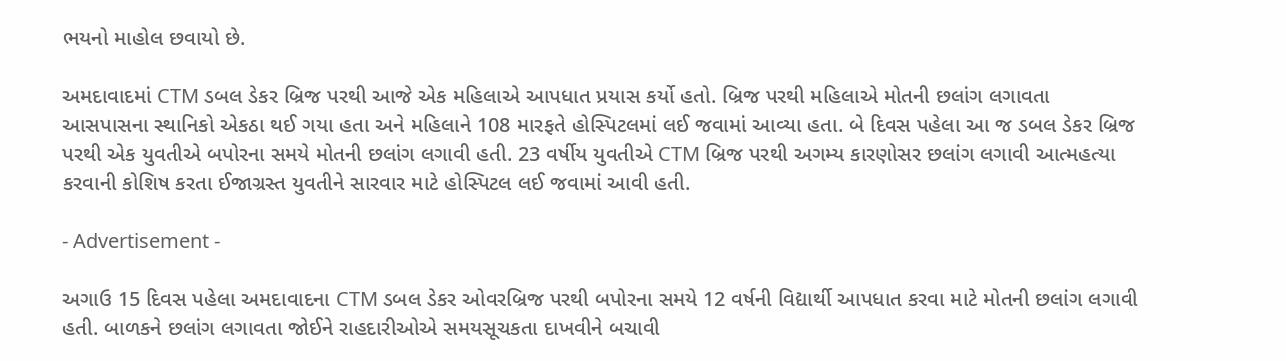ભયનો માહોલ છવાયો છે.

અમદાવાદમાં CTM ડબલ ડેકર બ્રિજ પરથી આજે એક મહિલાએ આપધાત પ્રયાસ કર્યો હતો. બ્રિજ પરથી મહિલાએ મોતની છલાંગ લગાવતા આસપાસના સ્થાનિકો એકઠા થઈ ગયા હતા અને મહિલાને 108 મારફતે હોસ્પિટલમાં લઈ જવામાં આવ્યા હતા. બે દિવસ પહેલા આ જ ડબલ ડેકર બ્રિજ પરથી એક યુવતીએ બપોરના સમયે મોતની છલાંગ લગાવી હતી. 23 વર્ષીય યુવતીએ CTM બ્રિજ પરથી અગમ્ય કારણોસર છલાંગ લગાવી આત્મહત્યા કરવાની કોશિષ કરતા ઈજાગ્રસ્ત યુવતીને સારવાર માટે હોસ્પિટલ લઈ જવામાં આવી હતી.

- Advertisement -

અગાઉ 15 દિવસ પહેલા અમદાવાદના CTM ડબલ ડેકર ઓવરબ્રિજ પરથી બપોરના સમયે 12 વર્ષની વિદ્યાર્થી આપધાત કરવા માટે મોતની છલાંગ લગાવી હતી. બાળકને છલાંગ લગાવતા જોઈને રાહદારીઓએ સમયસૂચકતા દાખવીને બચાવી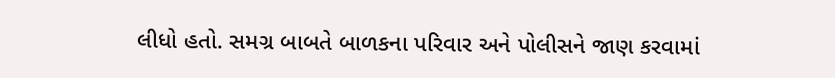લીધો હતો. સમગ્ર બાબતે બાળકના પરિવાર અને પોલીસને જાણ કરવામાં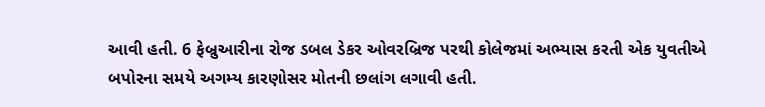આવી હતી. 6 ફેબ્રુઆરીના રોજ ડબલ ડેકર ઓવરબ્રિજ પરથી કોલેજમાં અભ્યાસ કરતી એક યુવતીએ બપોરના સમયે અગમ્ય કારણોસર મોતની છલાંગ લગાવી હતી.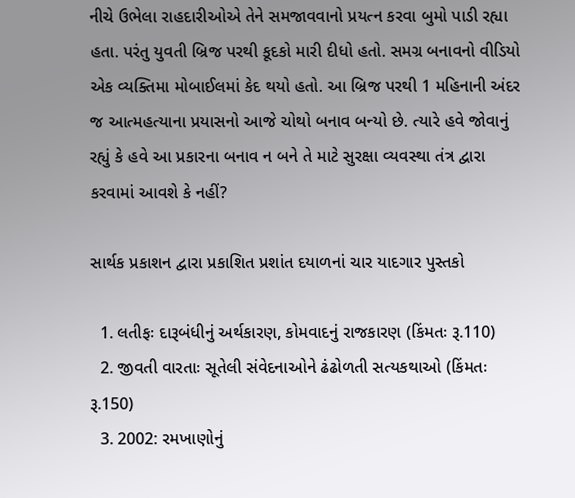નીચે ઉભેલા રાહદારીઓએ તેને સમજાવવાનો પ્રયત્ન કરવા બુમો પાડી રહ્યા હતા. પરંતુ યુવતી બ્રિજ પરથી કૂદકો મારી દીધો હતો. સમગ્ર બનાવનો વીડિયો એક વ્યક્તિમા મોબાઈલમાં કેદ થયો હતો. આ બ્રિજ પરથી 1 મહિનાની અંદર જ આત્મહત્યાના પ્રયાસનો આજે ચોથો બનાવ બન્યો છે. ત્યારે હવે જોવાનું રહ્યું કે હવે આ પ્રકારના બનાવ ન બને તે માટે સુરક્ષા વ્યવસ્થા તંત્ર દ્વારા કરવામાં આવશે કે નહીં?

સાર્થક પ્રકાશન દ્વારા પ્રકાશિત પ્રશાંત દયાળનાં ચાર યાદગાર પુસ્તકો

  1. લતીફઃ દારૂબંધીનું અર્થકારણ, કોમવાદનું રાજકારણ (કિંમતઃ રૂ.110)
  2. જીવતી વારતાઃ સૂતેલી સંવેદનાઓને ઢંઢોળતી સત્યકથાઓ (કિંમતઃ રૂ.150)
  3. 2002: રમખાણોનું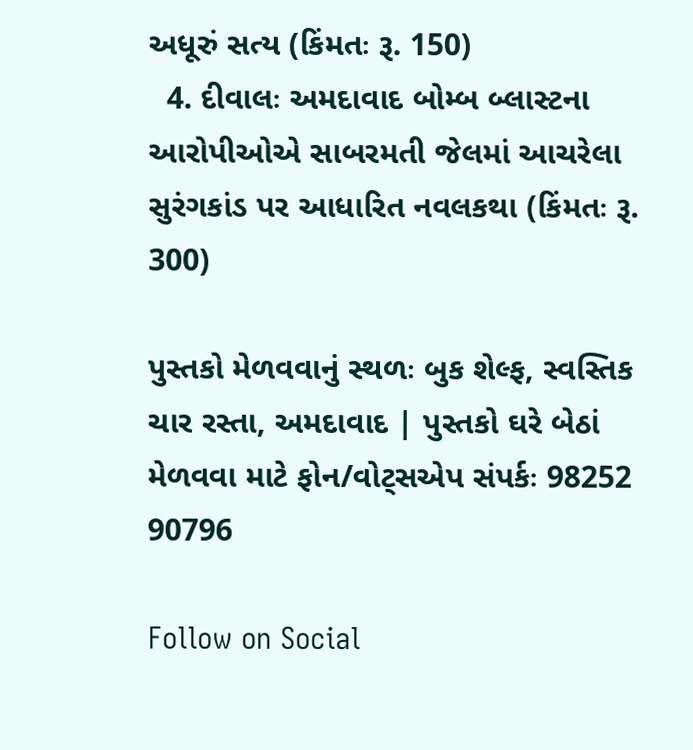અધૂરું સત્ય (કિંમતઃ રૂ. 150)
  4. દીવાલઃ અમદાવાદ બોમ્બ બ્લાસ્ટના આરોપીઓએ સાબરમતી જેલમાં આચરેલા સુરંગકાંડ પર આધારિત નવલકથા (કિંમતઃ રૂ. 300)

પુસ્તકો મેળવવાનું સ્થળઃ બુક શેલ્ફ, સ્વસ્તિક ચાર રસ્તા, અમદાવાદ | પુસ્તકો ઘરે બેઠાં મેળવવા માટે ફોન/વોટ્સએપ સંપર્કઃ 98252 90796

Follow on Social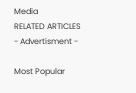Media
RELATED ARTICLES
- Advertisment -

Most Popular